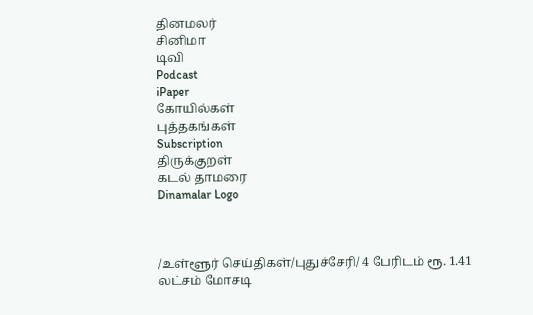தினமலர்
சினிமா
டிவி
Podcast
iPaper
கோயில்கள்
புத்தகங்கள்
Subscription
திருக்குறள்
கடல் தாமரை
Dinamalar Logo



/உள்ளூர் செய்திகள்/புதுச்சேரி/ 4 பேரிடம் ரூ. 1.41 லட்சம் மோசடி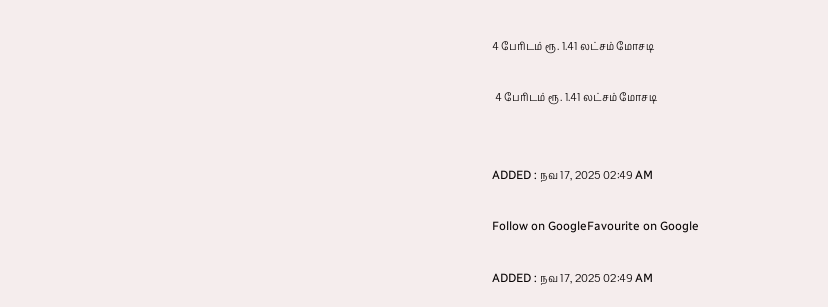4 பேரிடம் ரூ. 1.41 லட்சம் மோசடி

 4 பேரிடம் ரூ. 1.41 லட்சம் மோசடி


ADDED : நவ 17, 2025 02:49 AM

Follow on GoogleFavourite on Google

ADDED : நவ 17, 2025 02:49 AM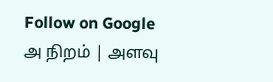Follow on Google
அ நிறம் | அளவு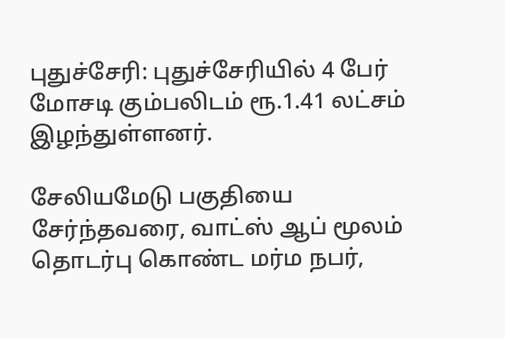புதுச்சேரி: புதுச்சேரியில் 4 பேர் மோசடி கும்பலிடம் ரூ.1.41 லட்சம் இழந்துள்ளனர்.

சேலியமேடு பகுதியை சேர்ந்தவரை, வாட்ஸ் ஆப் மூலம் தொடர்பு கொண்ட மர்ம நபர்,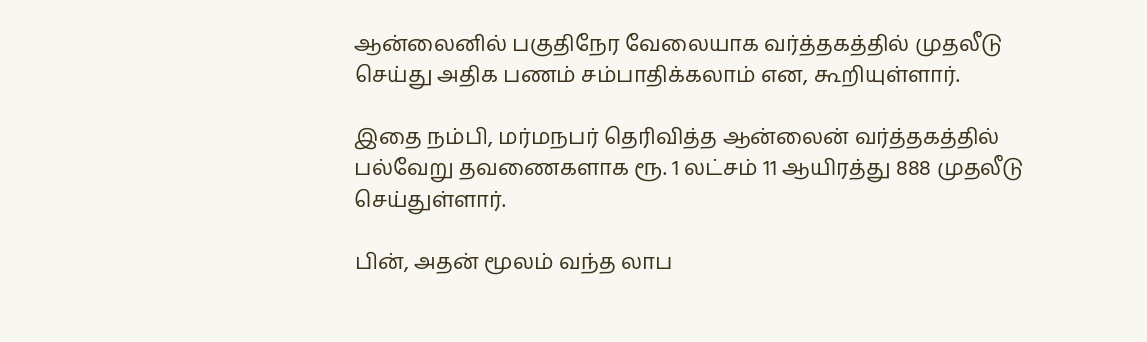ஆன்லைனில் பகுதிநேர வேலையாக வர்த்தகத்தில் முதலீடு செய்து அதிக பணம் சம்பாதிக்கலாம் என, கூறியுள்ளார்.

இதை நம்பி, மர்மநபர் தெரிவித்த ஆன்லைன் வர்த்தகத்தில் பல்வேறு தவணைகளாக ரூ. 1 லட்சம் 11 ஆயிரத்து 888 முதலீடு செய்துள்ளார்.

பின், அதன் மூலம் வந்த லாப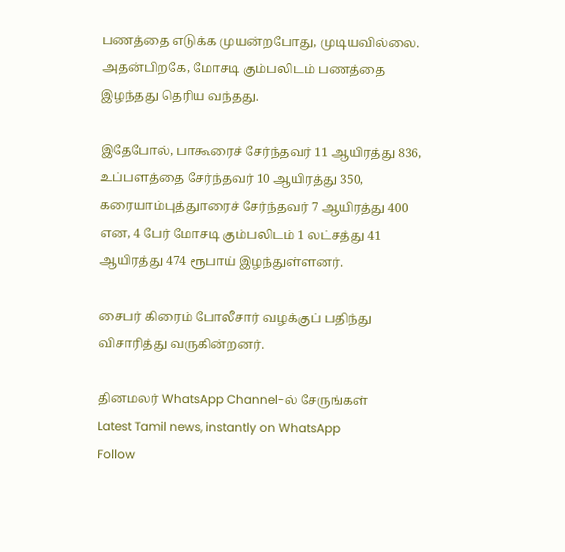பணத்தை எடுக்க முயன்றபோது, முடியவில்லை. அதன்பிறகே, மோசடி கும்பலிடம் பணத்தை இழந்தது தெரிய வந்தது.

இதேபோல், பாகூரைச் சேர்ந்தவர் 11 ஆயிரத்து 836, உப்பளத்தை சேர்ந்தவர் 10 ஆயிரத்து 350, கரையாம்புத்துாரைச் சேர்ந்தவர் 7 ஆயிரத்து 400 என, 4 பேர் மோசடி கும்பலிடம் 1 லட்சத்து 41 ஆயிரத்து 474 ரூபாய் இழந்துள்ளனர்.

சைபர் கிரைம் போலீசார் வழக்குப் பதிந்து விசாரித்து வருகின்றனர்.

தினமலர் WhatsApp Channel-ல் சேருங்கள்
Latest Tamil news, instantly on WhatsApp
Follow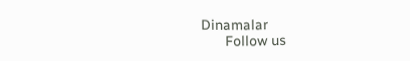Dinamalar
      Follow us